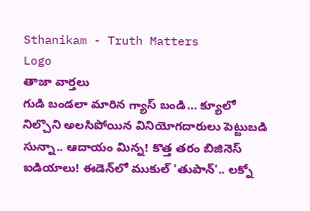Sthanikam - Truth Matters
Logo
తాజా వార్తలు
గుడి బండలా మారిన గ్యాస్ బండి… క్యూలో నిల్చొని అలసిపోయిన వినియోగదారులు పెట్టుబడి సున్నా.. ఆదాయం మిన్న! కొత్త తరం బిజినెస్ ఐడియాలు! ఈడెన్‌లో ముకుల్ 'తుపాన్'.. లక్నో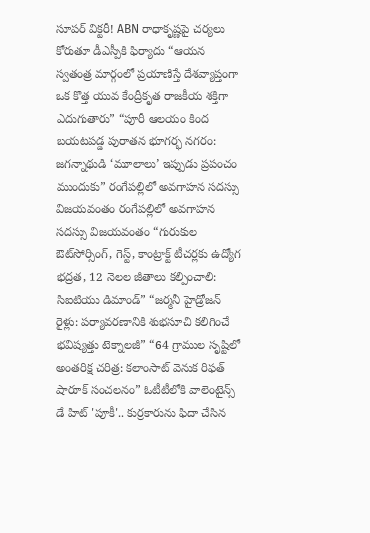సూపర్ విక్టరీ! ABN రాధాకృష్ణపై చర్యలు కోరుతూ డీఎస్పీకి ఫిర్యాదు “ఆయన స్వతంత్ర మార్గంలో ప్రయాణిస్తే దేశవ్యాప్తంగా ఒక కొత్త యువ కేంద్రీకృత రాజకీయ శక్తిగా ఎదుగుతారు” “పూరీ ఆలయం కింద బయటపడ్డ పురాతన భూగర్భ నగరం: జగన్నాథుడి ‘మూలాలు’ ఇప్పుడు ప్రపంచం ముందుకు” రంగేపల్లిలో అవగాహన సదస్సు విజయవంతం రంగేపల్లిలో అవగాహన సదస్సు విజయవంతం “గురుకుల ఔట్‌సోర్సింగ్, గెస్ట్, కాంట్రాక్ట్ టీచర్లకు ఉద్యోగ భద్రత, 12 నెలల జీతాలు కల్పించాలి: సిఐటియు డిమాండ్” “జర్మనీ హైడ్రోజన్ రైళ్లు: పర్యావరణానికి శుభసూచి కలిగించే భవిష్యత్తు టెక్నాలజీ” “64 గ్రాముల సృష్టిలో అంతరిక్ష చరిత్ర: కలాంసాట్ వెనుక రిఫత్ షారూక్ సంచలనం” ఓటీటీలోకి వాలెంటైన్స్ డే హిట్ 'పూకీ'.. కుర్రకారును ఫిదా చేసిన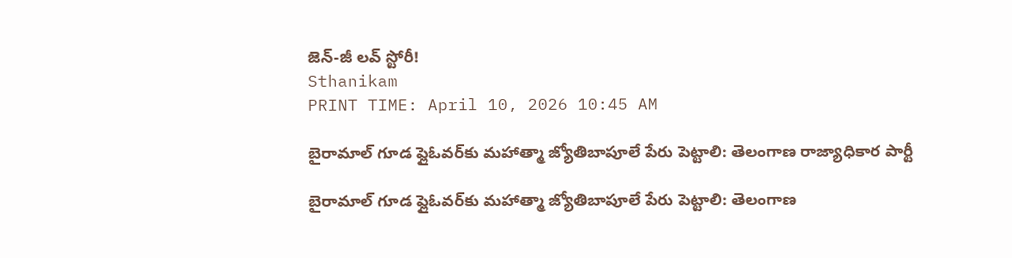జెన్-జీ లవ్ స్టోరీ!
Sthanikam
PRINT TIME: April 10, 2026 10:45 AM

బైరామాల్ గూడ ఫ్లైఓవర్‌కు మహాత్మా జ్యోతిబాపూలే పేరు పెట్టాలి: తెలంగాణ రాజ్యాధికార పార్టీ

బైరామాల్ గూడ ఫ్లైఓవర్‌కు మహాత్మా జ్యోతిబాపూలే పేరు పెట్టాలి: తెలంగాణ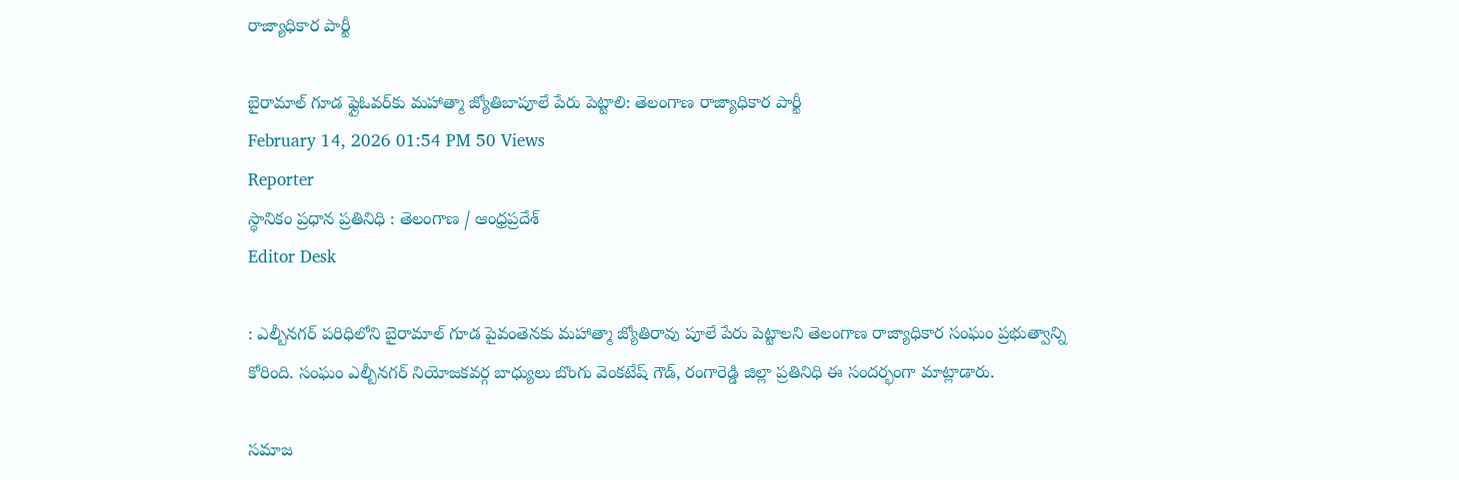రాజ్యాధికార పార్టీ

బైరామాల్ గూడ ఫ్లైఓవర్‌కు మహాత్మా జ్యోతిబాపూలే పేరు పెట్టాలి: తెలంగాణ రాజ్యాధికార పార్టీ
February 14, 2026 01:54 PM 50 Views
Reporter
స్థానికం ప్రధాన ప్రతినిధి : తెలంగాణ / ఆంధ్రప్రదేశ్
Editor Desk

: ఎల్బీనగర్ పరిధిలోని బైరామాల్ గూడ పైవంతెనకు మహాత్మా జ్యోతిరావు పూలే పేరు పెట్టాలని తెలంగాణ రాజ్యాధికార సంఘం ప్రభుత్వాన్ని కోరింది. సంఘం ఎల్బీనగర్ నియోజకవర్గ బాధ్యులు బొంగు వెంకటేష్ గౌడ్, రంగారెడ్డి జిల్లా ప్రతినిధి ఈ సందర్భంగా మాట్లాడారు.

సమాజ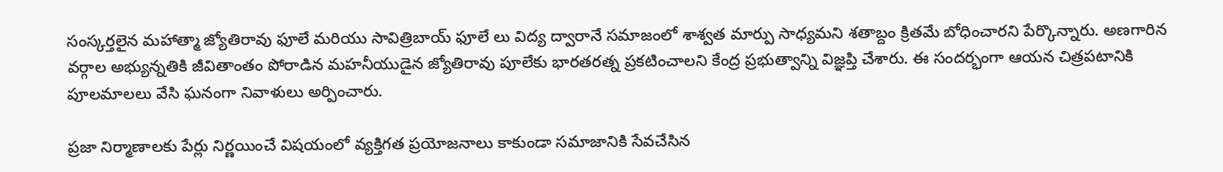సంస్కర్తలైన మహాత్మా జ్యోతిరావు ఫూలే మరియు సావిత్రిబాయ్ ఫూలే లు విద్య ద్వారానే సమాజంలో శాశ్వత మార్పు సాధ్యమని శతాబ్దం క్రితమే బోధించారని పేర్కొన్నారు. అణగారిన వర్గాల అభ్యున్నతికి జీవితాంతం పోరాడిన మహనీయుడైన జ్యోతిరావు పూలేకు భారతరత్న ప్రకటించాలని కేంద్ర ప్రభుత్వాన్ని విజ్ఞప్తి చేశారు. ఈ సందర్భంగా ఆయన చిత్రపటానికి పూలమాలలు వేసి ఘనంగా నివాళులు అర్పించారు.

ప్రజా నిర్మాణాలకు పేర్లు నిర్ణయించే విషయంలో వ్యక్తిగత ప్రయోజనాలు కాకుండా సమాజానికి సేవచేసిన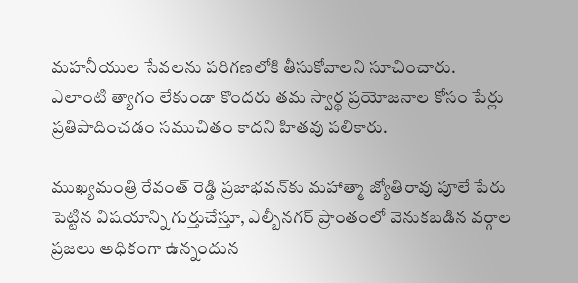మహనీయుల సేవలను పరిగణలోకి తీసుకోవాలని సూచించారు. ఎలాంటి త్యాగం లేకుండా కొందరు తమ స్వార్థ ప్రయోజనాల కోసం పేర్లు ప్రతిపాదించడం సముచితం కాదని హితవు పలికారు.

ముఖ్యమంత్రి రేవంత్ రెడ్డి ప్రజాభవన్‌కు మహాత్మా జ్యోతిరావు పూలే పేరు పెట్టిన విషయాన్ని గుర్తుచేస్తూ, ఎల్బీనగర్ ప్రాంతంలో వెనుకబడిన వర్గాల ప్రజలు అధికంగా ఉన్నందున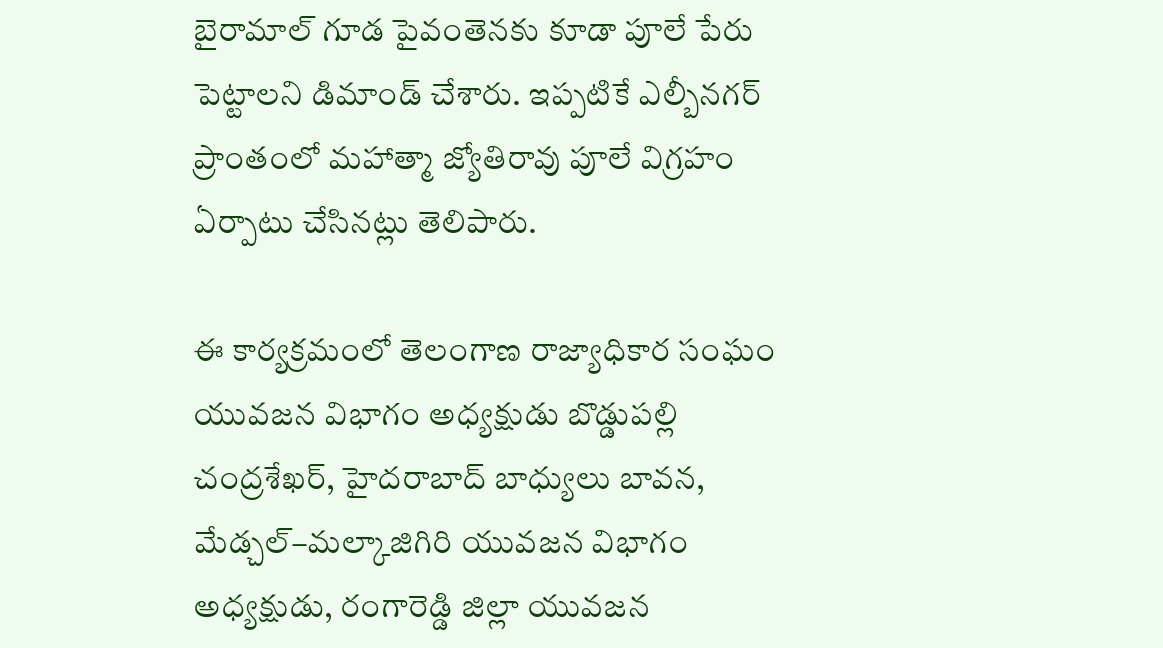బైరామాల్ గూడ పైవంతెనకు కూడా పూలే పేరు పెట్టాలని డిమాండ్ చేశారు. ఇప్పటికే ఎల్బీనగర్ ప్రాంతంలో మహాత్మా జ్యోతిరావు పూలే విగ్రహం ఏర్పాటు చేసినట్లు తెలిపారు.

ఈ కార్యక్రమంలో తెలంగాణ రాజ్యాధికార సంఘం యువజన విభాగం అధ్యక్షుడు బొడ్డుపల్లి చంద్రశేఖర్, హైదరాబాద్ బాధ్యులు బావన, మేడ్చల్–మల్కాజిగిరి యువజన విభాగం అధ్యక్షుడు, రంగారెడ్డి జిల్లా యువజన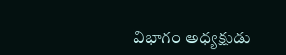విభాగం అధ్యక్షుడు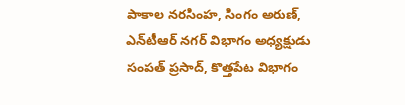పాకాల నరసింహ, సింగం అరుణ్, ఎన్‌టీఆర్ నగర్ విభాగం అధ్యక్షుడు సంపత్ ప్రసాద్, కొత్తపేట విభాగం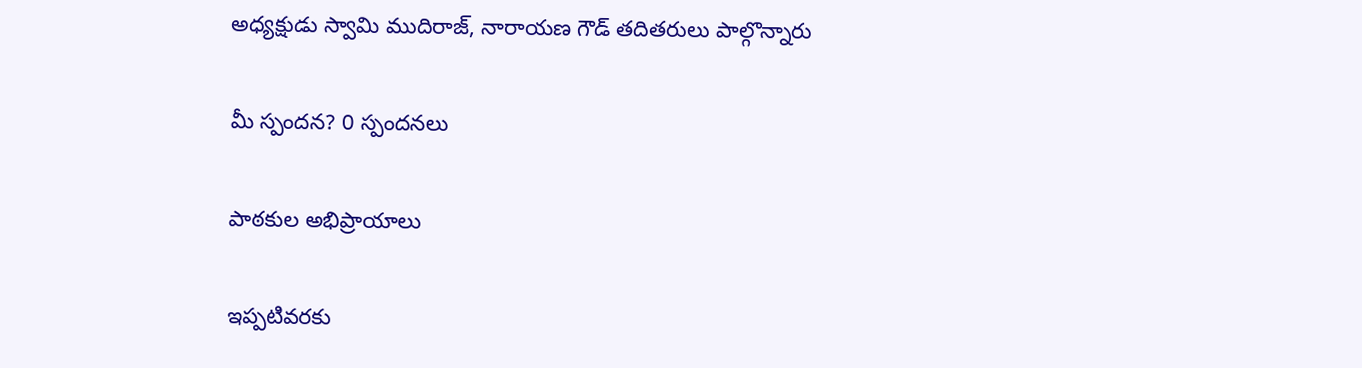అధ్యక్షుడు స్వామి ముదిరాజ్, నారాయణ గౌడ్ తదితరులు పాల్గొన్నారు

మీ స్పందన? 0 స్పందనలు

పాఠకుల అభిప్రాయాలు

ఇప్పటివరకు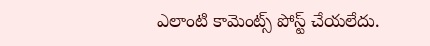ఎలాంటి కామెంట్స్ పోస్ట్ చేయలేదు.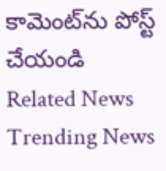కామెంట్‌ను పోస్ట్ చేయండి
Related News
Trending News